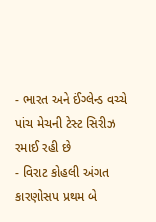- ભારત અને ઈંગ્લેન્ડ વચ્ચે પાંચ મેચની ટેસ્ટ સિરીઝ રમાઈ રહી છે
- વિરાટ કોહલી અંગત કારણોસપ પ્રથમ બે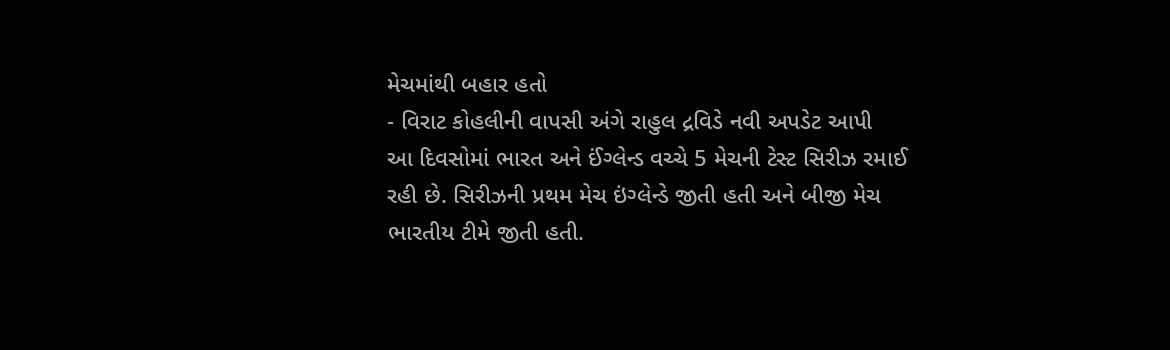મેચમાંથી બહાર હતો
- વિરાટ કોહલીની વાપસી અંગે રાહુલ દ્રવિડે નવી અપડેટ આપી
આ દિવસોમાં ભારત અને ઈંગ્લેન્ડ વચ્ચે 5 મેચની ટેસ્ટ સિરીઝ રમાઈ રહી છે. સિરીઝની પ્રથમ મેચ ઇંગ્લેન્ડે જીતી હતી અને બીજી મેચ ભારતીય ટીમે જીતી હતી.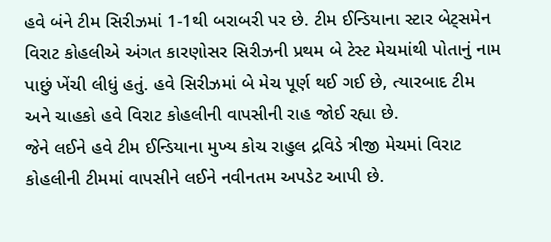હવે બંને ટીમ સિરીઝમાં 1-1થી બરાબરી પર છે. ટીમ ઈન્ડિયાના સ્ટાર બેટ્સમેન વિરાટ કોહલીએ અંગત કારણોસર સિરીઝની પ્રથમ બે ટેસ્ટ મેચમાંથી પોતાનું નામ પાછું ખેંચી લીધું હતું. હવે સિરીઝમાં બે મેચ પૂર્ણ થઈ ગઈ છે, ત્યારબાદ ટીમ અને ચાહકો હવે વિરાટ કોહલીની વાપસીની રાહ જોઈ રહ્યા છે.
જેને લઈને હવે ટીમ ઈન્ડિયાના મુખ્ય કોચ રાહુલ દ્રવિડે ત્રીજી મેચમાં વિરાટ કોહલીની ટીમમાં વાપસીને લઈને નવીનતમ અપડેટ આપી છે.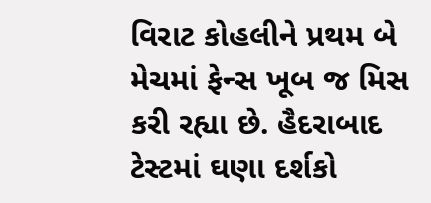વિરાટ કોહલીને પ્રથમ બે મેચમાં ફેન્સ ખૂબ જ મિસ કરી રહ્યા છે. હૈદરાબાદ ટેસ્ટમાં ઘણા દર્શકો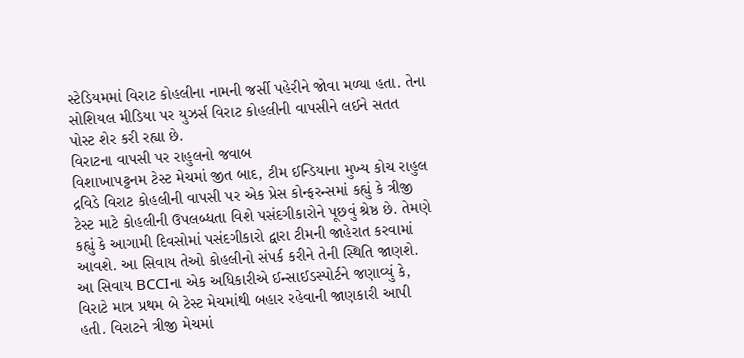સ્ટેડિયમમાં વિરાટ કોહલીના નામની જર્સી પહેરીને જોવા મળ્યા હતા. તેના સોશિયલ મીડિયા પર યુઝર્સ વિરાટ કોહલીની વાપસીને લઈને સતત પોસ્ટ શેર કરી રહ્યા છે.
વિરાટના વાપસી પર રાહુલનો જવાબ
વિશાખાપટ્ટનમ ટેસ્ટ મેચમાં જીત બાદ, ટીમ ઈન્ડિયાના મુખ્ય કોચ રાહુલ દ્રવિડે વિરાટ કોહલીની વાપસી પર એક પ્રેસ કોન્ફરન્સમાં કહ્યું કે ત્રીજી ટેસ્ટ માટે કોહલીની ઉપલબ્ધતા વિશે પસંદગીકારોને પૂછવું શ્રેષ્ઠ છે. તેમણે કહ્યું કે આગામી દિવસોમાં પસંદગીકારો દ્વારા ટીમની જાહેરાત કરવામાં આવશે. આ સિવાય તેઓ કોહલીનો સંપર્ક કરીને તેની સ્થિતિ જાણશે. આ સિવાય BCCIના એક અધિકારીએ ઈન્સાઈડસ્પોર્ટને જણાવ્યું કે, વિરાટે માત્ર પ્રથમ બે ટેસ્ટ મેચમાંથી બહાર રહેવાની જાણકારી આપી હતી. વિરાટને ત્રીજી મેચમાં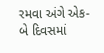રમવા અંગે એક-બે દિવસમાં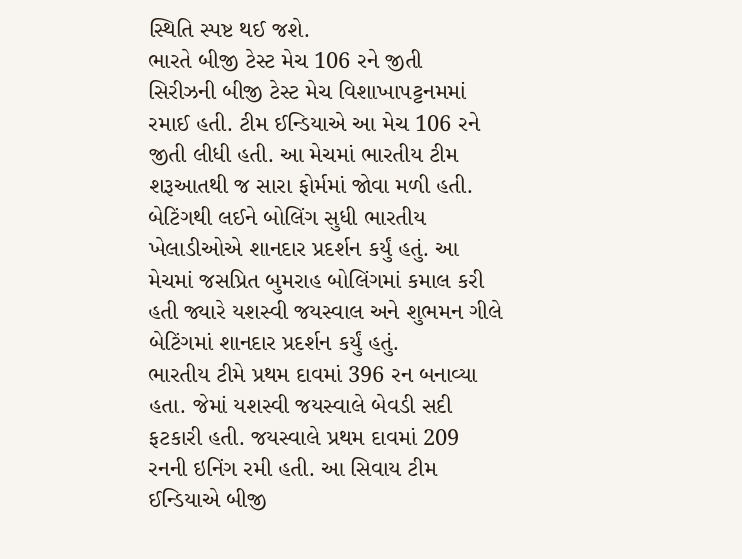સ્થિતિ સ્પષ્ટ થઈ જશે.
ભારતે બીજી ટેસ્ટ મેચ 106 રને જીતી
સિરીઝની બીજી ટેસ્ટ મેચ વિશાખાપટ્ટનમમાં રમાઈ હતી. ટીમ ઈન્ડિયાએ આ મેચ 106 રને જીતી લીધી હતી. આ મેચમાં ભારતીય ટીમ શરૂઆતથી જ સારા ફોર્મમાં જોવા મળી હતી. બેટિંગથી લઈને બોલિંગ સુધી ભારતીય ખેલાડીઓએ શાનદાર પ્રદર્શન કર્યું હતું. આ મેચમાં જસપ્રિત બુમરાહ બોલિંગમાં કમાલ કરી હતી જ્યારે યશસ્વી જયસ્વાલ અને શુભમન ગીલે બેટિંગમાં શાનદાર પ્રદર્શન કર્યું હતું.
ભારતીય ટીમે પ્રથમ દાવમાં 396 રન બનાવ્યા હતા. જેમાં યશસ્વી જયસ્વાલે બેવડી સદી ફટકારી હતી. જયસ્વાલે પ્રથમ દાવમાં 209 રનની ઇનિંગ રમી હતી. આ સિવાય ટીમ ઈન્ડિયાએ બીજી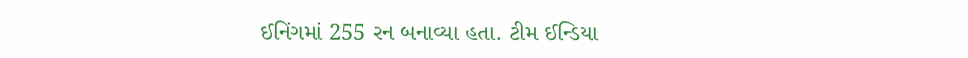ઈનિંગમાં 255 રન બનાવ્યા હતા. ટીમ ઈન્ડિયા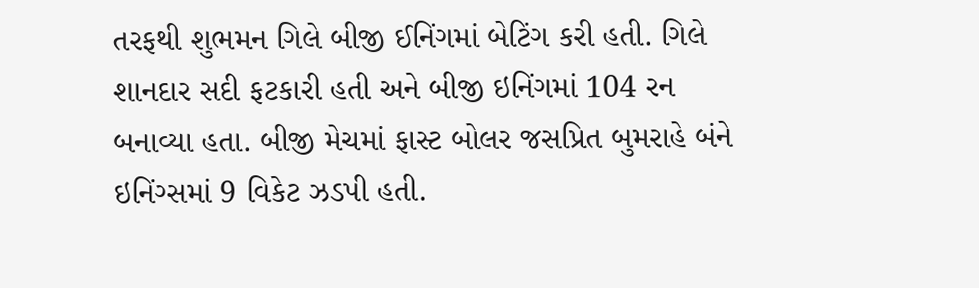તરફથી શુભમન ગિલે બીજી ઈનિંગમાં બેટિંગ કરી હતી. ગિલે શાનદાર સદી ફટકારી હતી અને બીજી ઇનિંગમાં 104 રન બનાવ્યા હતા. બીજી મેચમાં ફાસ્ટ બોલર જસપ્રિત બુમરાહે બંને ઇનિંગ્સમાં 9 વિકેટ ઝડપી હતી.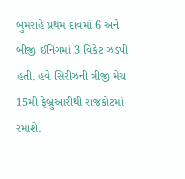બુમરાહે પ્રથમ દાવમાં 6 અને બીજી ઈનિંગમાં 3 વિકેટ ઝડપી હતી. હવે સિરીઝની ત્રીજી મેચ 15મી ફેબ્રુઆરીથી રાજકોટમાં રમાશે.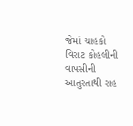જેમાં ચાહકો વિરાટ કોહલીની વાપસીની આતુરતાથી રાહ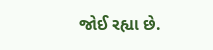જોઈ રહ્યા છે.